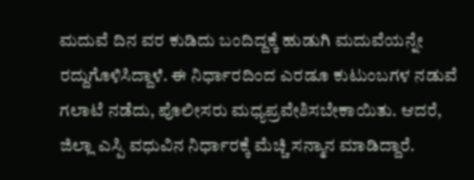ಮದುವೆ ದಿನ ವರ ಕುಡಿದು ಬಂದಿದ್ದಕ್ಕೆ ಹುಡುಗಿ ಮದುವೆಯನ್ನೇ ರದ್ದುಗೊಳಿಸಿದ್ದಾಳೆ. ಈ ನಿರ್ಧಾರದಿಂದ ಎರಡೂ ಕುಟುಂಬಗಳ ನಡುವೆ ಗಲಾಟೆ ನಡೆದು, ಪೊಲೀಸರು ಮಧ್ಯಪ್ರವೇಶಿಸಬೇಕಾಯಿತು. ಆದರೆ, ಜಿಲ್ಲಾ ಎಸ್ಪಿ ವಧುವಿನ ನಿರ್ಧಾರಕ್ಕೆ ಮೆಚ್ಚಿ ಸನ್ಮಾನ ಮಾಡಿದ್ದಾರೆ.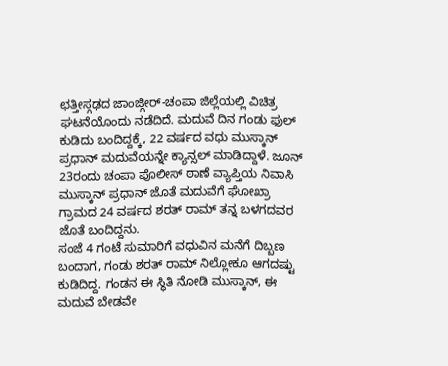ಛತ್ತೀಸ್ಗಢದ ಜಾಂಜ್ಗೀರ್-ಚಂಪಾ ಜಿಲ್ಲೆಯಲ್ಲಿ ವಿಚಿತ್ರ ಘಟನೆಯೊಂದು ನಡೆದಿದೆ. ಮದುವೆ ದಿನ ಗಂಡು ಫುಲ್ ಕುಡಿದು ಬಂದಿದ್ದಕ್ಕೆ, 22 ವರ್ಷದ ವಧು ಮುಸ್ಕಾನ್ ಪ್ರಧಾನ್ ಮದುವೆಯನ್ನೇ ಕ್ಯಾನ್ಸಲ್ ಮಾಡಿದ್ದಾಳೆ. ಜೂನ್ 23ರಂದು ಚಂಪಾ ಪೊಲೀಸ್ ಠಾಣೆ ವ್ಯಾಪ್ತಿಯ ನಿವಾಸಿ ಮುಸ್ಕಾನ್ ಪ್ರಧಾನ್ ಜೊತೆ ಮದುವೆಗೆ ಘೋಖ್ರಾ ಗ್ರಾಮದ 24 ವರ್ಷದ ಶರತ್ ರಾಮ್ ತನ್ನ ಬಳಗದವರ ಜೊತೆ ಬಂದಿದ್ದನು.
ಸಂಜೆ 4 ಗಂಟೆ ಸುಮಾರಿಗೆ ವಧುವಿನ ಮನೆಗೆ ದಿಬ್ಬಣ ಬಂದಾಗ, ಗಂಡು ಶರತ್ ರಾಮ್ ನಿಲ್ಲೋಕೂ ಆಗದಷ್ಟು ಕುಡಿದಿದ್ದ. ಗಂಡನ ಈ ಸ್ಥಿತಿ ನೋಡಿ ಮುಸ್ಕಾನ್, ಈ ಮದುವೆ ಬೇಡವೇ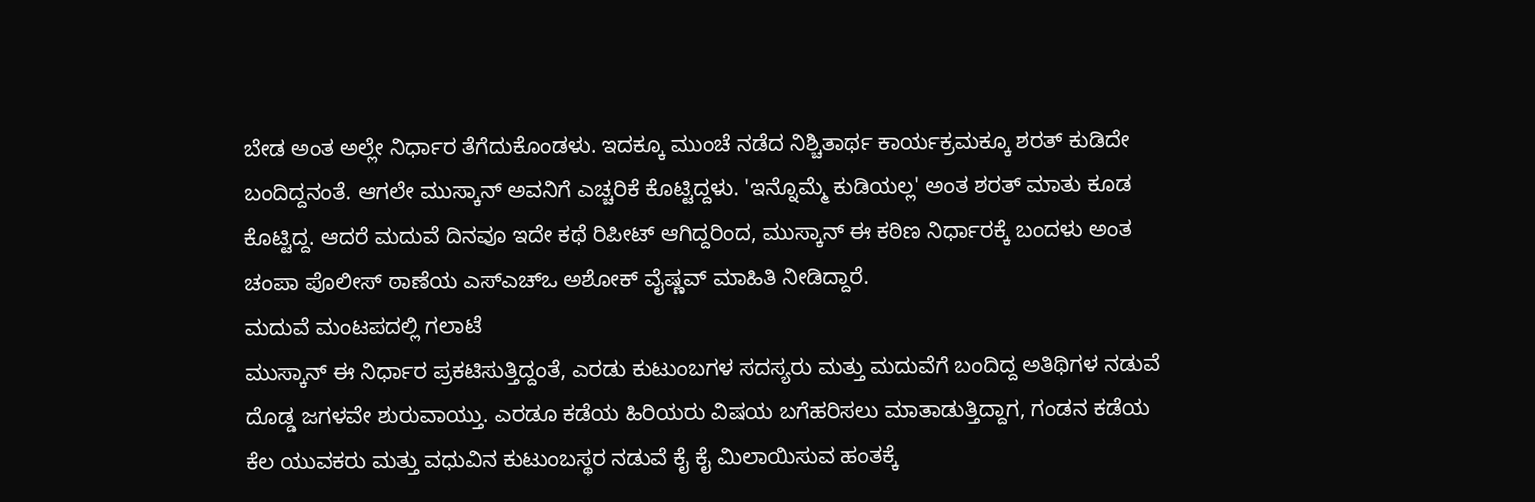ಬೇಡ ಅಂತ ಅಲ್ಲೇ ನಿರ್ಧಾರ ತೆಗೆದುಕೊಂಡಳು. ಇದಕ್ಕೂ ಮುಂಚೆ ನಡೆದ ನಿಶ್ಚಿತಾರ್ಥ ಕಾರ್ಯಕ್ರಮಕ್ಕೂ ಶರತ್ ಕುಡಿದೇ ಬಂದಿದ್ದನಂತೆ. ಆಗಲೇ ಮುಸ್ಕಾನ್ ಅವನಿಗೆ ಎಚ್ಚರಿಕೆ ಕೊಟ್ಟಿದ್ದಳು. 'ಇನ್ನೊಮ್ಮೆ ಕುಡಿಯಲ್ಲ' ಅಂತ ಶರತ್ ಮಾತು ಕೂಡ ಕೊಟ್ಟಿದ್ದ. ಆದರೆ ಮದುವೆ ದಿನವೂ ಇದೇ ಕಥೆ ರಿಪೀಟ್ ಆಗಿದ್ದರಿಂದ, ಮುಸ್ಕಾನ್ ಈ ಕಠಿಣ ನಿರ್ಧಾರಕ್ಕೆ ಬಂದಳು ಅಂತ ಚಂಪಾ ಪೊಲೀಸ್ ಠಾಣೆಯ ಎಸ್ಎಚ್ಒ ಅಶೋಕ್ ವೈಷ್ಣವ್ ಮಾಹಿತಿ ನೀಡಿದ್ದಾರೆ.
ಮದುವೆ ಮಂಟಪದಲ್ಲಿ ಗಲಾಟೆ
ಮುಸ್ಕಾನ್ ಈ ನಿರ್ಧಾರ ಪ್ರಕಟಿಸುತ್ತಿದ್ದಂತೆ, ಎರಡು ಕುಟುಂಬಗಳ ಸದಸ್ಯರು ಮತ್ತು ಮದುವೆಗೆ ಬಂದಿದ್ದ ಅತಿಥಿಗಳ ನಡುವೆ ದೊಡ್ಡ ಜಗಳವೇ ಶುರುವಾಯ್ತು. ಎರಡೂ ಕಡೆಯ ಹಿರಿಯರು ವಿಷಯ ಬಗೆಹರಿಸಲು ಮಾತಾಡುತ್ತಿದ್ದಾಗ, ಗಂಡನ ಕಡೆಯ ಕೆಲ ಯುವಕರು ಮತ್ತು ವಧುವಿನ ಕುಟುಂಬಸ್ಥರ ನಡುವೆ ಕೈ ಕೈ ಮಿಲಾಯಿಸುವ ಹಂತಕ್ಕೆ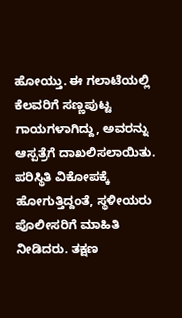ಹೋಯ್ತು. ಈ ಗಲಾಟೆಯಲ್ಲಿ ಕೆಲವರಿಗೆ ಸಣ್ಣಪುಟ್ಟ ಗಾಯಗಳಾಗಿದ್ದು, ಅವರನ್ನು ಆಸ್ಪತ್ರೆಗೆ ದಾಖಲಿಸಲಾಯಿತು. ಪರಿಸ್ಥಿತಿ ವಿಕೋಪಕ್ಕೆ ಹೋಗುತ್ತಿದ್ದಂತೆ, ಸ್ಥಳೀಯರು ಪೊಲೀಸರಿಗೆ ಮಾಹಿತಿ ನೀಡಿದರು. ತಕ್ಷಣ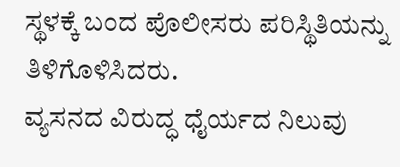ಸ್ಥಳಕ್ಕೆ ಬಂದ ಪೊಲೀಸರು ಪರಿಸ್ಥಿತಿಯನ್ನು ತಿಳಿಗೊಳಿಸಿದರು.
ವ್ಯಸನದ ವಿರುದ್ಧ ಧೈರ್ಯದ ನಿಲುವು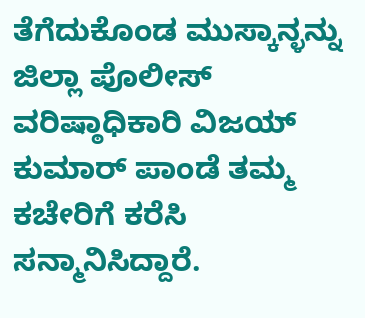ತೆಗೆದುಕೊಂಡ ಮುಸ್ಕಾನ್ಳನ್ನು ಜಿಲ್ಲಾ ಪೊಲೀಸ್ ವರಿಷ್ಠಾಧಿಕಾರಿ ವಿಜಯ್ ಕುಮಾರ್ ಪಾಂಡೆ ತಮ್ಮ ಕಚೇರಿಗೆ ಕರೆಸಿ ಸನ್ಮಾನಿಸಿದ್ದಾರೆ.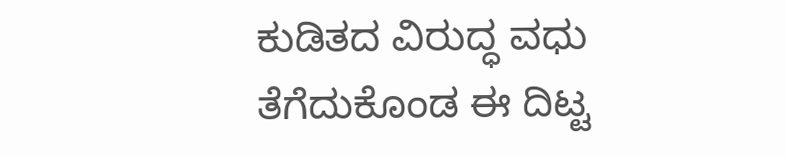ಕುಡಿತದ ವಿರುದ್ಧ ವಧು ತೆಗೆದುಕೊಂಡ ಈ ದಿಟ್ಟ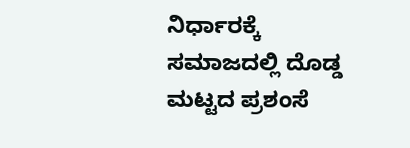ನಿರ್ಧಾರಕ್ಕೆ ಸಮಾಜದಲ್ಲಿ ದೊಡ್ಡ ಮಟ್ಟದ ಪ್ರಶಂಸೆ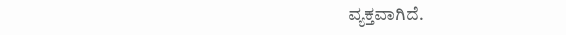ವ್ಯಕ್ತವಾಗಿದೆ.